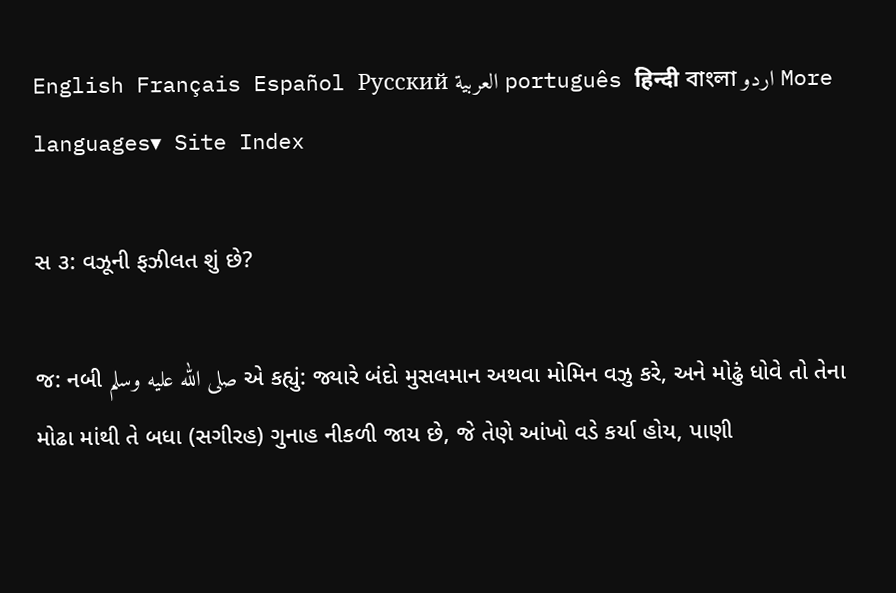English Français Español Русский العربية português हिन्दी বাংলা اردو More languages▾ Site Index

સ ૩: વઝૂની ફઝીલત શું છે?

જ: નબી صلى الله عليه وسلم એ કહ્યું: જ્યારે બંદો મુસલમાન અથવા મોમિન વઝુ કરે, અને મોઢું ધોવે તો તેના મોઢા માંથી તે બધા (સગીરહ) ગુનાહ નીકળી જાય છે, જે તેણે આંખો વડે કર્યા હોય, પાણી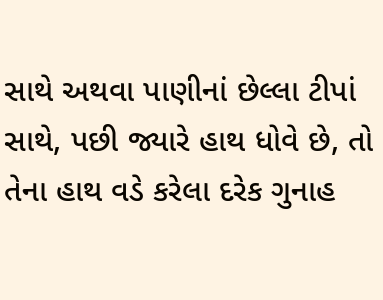સાથે અથવા પાણીનાં છેલ્લા ટીપાં સાથે, પછી જ્યારે હાથ ધોવે છે, તો તેના હાથ વડે કરેલા દરેક ગુનાહ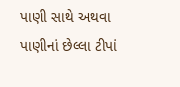પાણી સાથે અથવા પાણીનાં છેલ્લા ટીપાં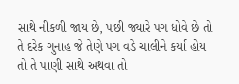સાથે નીકળી જાય છે, પછી જ્યારે પગ ધોવે છે તો તે દરેક ગુનાહ જે તેણે પગ વડે ચાલીને કર્યા હોય તો તે પાણી સાથે અથવા તો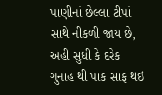પાણીનાં છેલ્લા ટીપાં સાથે નીકળી જાય છે, અહી સુધી કે દરેક ગુનાહ થી પાક સાફ થઇ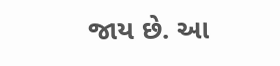જાય છે. આ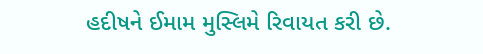હદીષને ઈમામ મુસ્લિમે રિવાયત કરી છે.